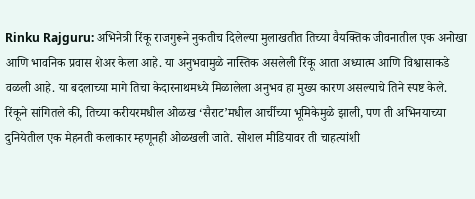Rinku Rajguru: अभिनेत्री रिंकू राजगुरूने नुकतीच दिलेल्या मुलाखतीत तिच्या वैयक्तिक जीवनातील एक अनोखा आणि भावनिक प्रवास शेअर केला आहे. या अनुभवामुळे नास्तिक असलेली रिंकू आता अध्यात्म आणि विश्वासाकडे वळली आहे. या बदलाच्या मागे तिचा केदारनाथमध्ये मिळालेला अनुभव हा मुख्य कारण असल्याचे तिने स्पष्ट केले.
रिंकूने सांगितले की, तिच्या करीयरमधील ओळख ‘सैराट’मधील आर्चीच्या भूमिकेमुळे झाली, पण ती अभिनयाच्या दुनियेतील एक मेहनती कलाकार म्हणूनही ओळखली जाते. सोशल मीडियावर ती चाहत्यांशी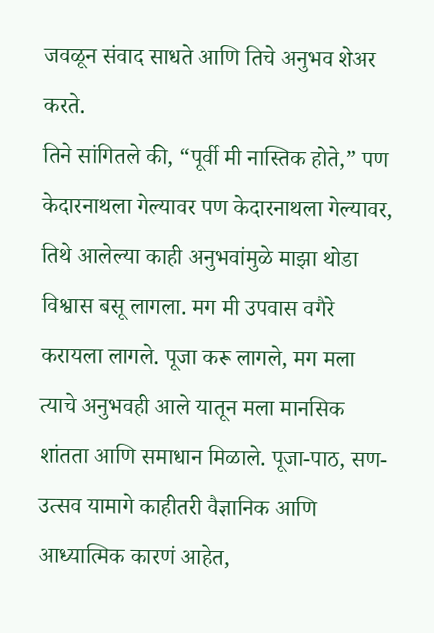जवळून संवाद साधते आणि तिचे अनुभव शेअर करते.
तिने सांगितले की, “पूर्वी मी नास्तिक होते,” पण केदारनाथला गेल्यावर पण केदारनाथला गेल्यावर, तिथे आलेल्या काही अनुभवांमुळे माझा थोडा विश्वास बसू लागला. मग मी उपवास वगैरे करायला लागले. पूजा करू लागले, मग मला त्याचे अनुभवही आले यातून मला मानसिक शांतता आणि समाधान मिळाले. पूजा-पाठ, सण-उत्सव यामागे काहीतरी वैज्ञानिक आणि आध्यात्मिक कारणं आहेत,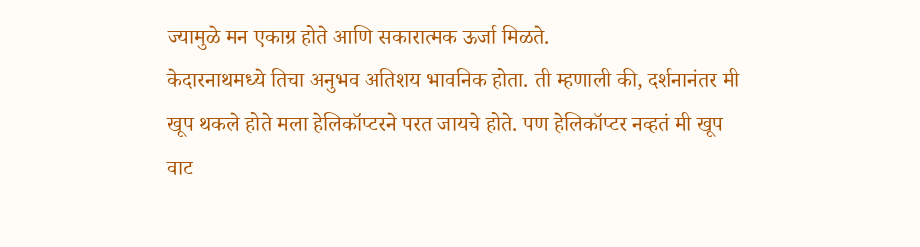ज्यामुळे मन एकाग्र होते आणि सकारात्मक ऊर्जा मिळते.
केदारनाथमध्ये तिचा अनुभव अतिशय भावनिक होता. ती म्हणाली की, दर्शनानंतर मी खूप थकले होते मला हेलिकॉप्टरने परत जायचे होते. पण हेलिकॉप्टर नव्हतं मी खूप वाट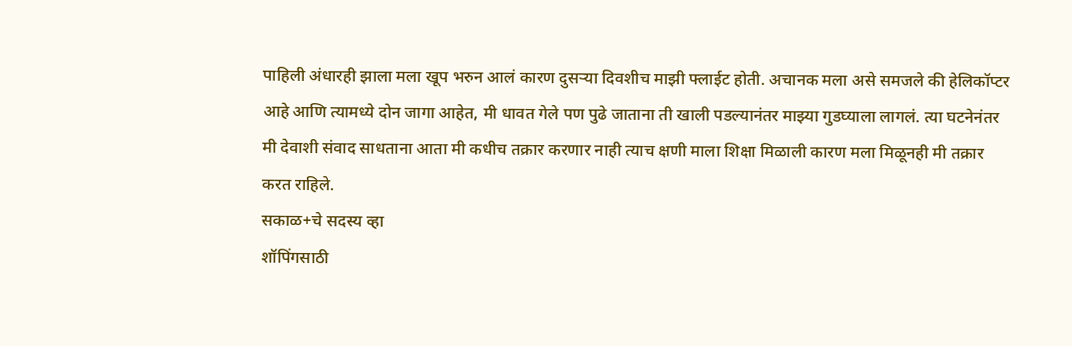पाहिली अंधारही झाला मला खूप भरुन आलं कारण दुसऱ्या दिवशीच माझी फ्लाईट होती. अचानक मला असे समजले की हेलिकॉप्टर आहे आणि त्यामध्ये दोन जागा आहेत, मी धावत गेले पण पुढे जाताना ती खाली पडल्यानंतर माझ्या गुडघ्याला लागलं. त्या घटनेनंतर मी देवाशी संवाद साधताना आता मी कधीच तक्रार करणार नाही त्याच क्षणी माला शिक्षा मिळाली कारण मला मिळूनही मी तक्रार करत राहिले.
सकाळ+चे सदस्य व्हा
शॉपिंगसाठी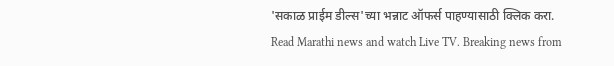'सकाळ प्राईम डील्स'च्या भन्नाट ऑफर्स पाहण्यासाठी क्लिक करा.
Read Marathi news and watch Live TV. Breaking news from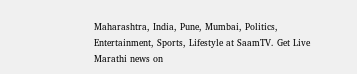Maharashtra, India, Pune, Mumbai, Politics, Entertainment, Sports, Lifestyle at SaamTV. Get Live Marathi news on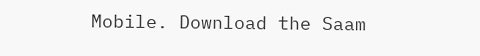Mobile. Download the Saam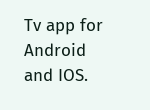Tv app for Android and IOS.